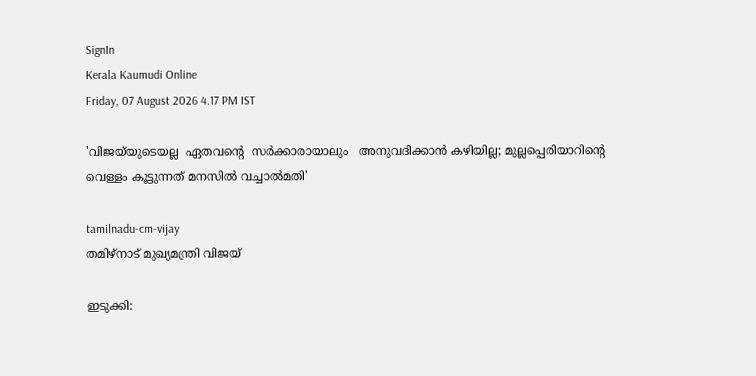SignIn
Kerala Kaumudi Online
Friday, 07 August 2026 4.17 PM IST

'വിജയ്‌യുടെയല്ല  ഏതവന്റെ  സർക്കാരായാലും   അനുവദിക്കാൻ കഴിയില്ല; മുല്ലപ്പെരിയാറിന്റെ വെള്ളം കൂട്ടുന്നത് മനസിൽ വച്ചാൽമതി'

tamilnadu-cm-vijay
തമിഴ്‌നാട് മുഖ്യമന്ത്രി വിജയ്

ഇടുക്കി: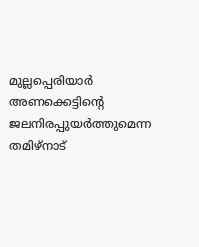മുല്ലപ്പെരിയാർ അണക്കെട്ടിന്റെ ജലനിരപ്പുയർത്തുമെന്ന തമിഴ്നാട്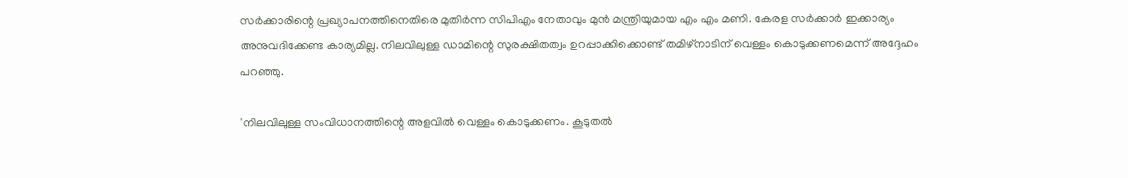സർക്കാരിന്റെ പ്രഖ്യാപനത്തിനെതിരെ മുതിർന്ന സിപിഎം നേതാവും മുൻ മന്ത്രിയുമായ എം എം മണി. കേരള സ‌ർക്കാർ ഇക്കാര്യം അനുവദിക്കേണ്ട കാര്യമില്ല. നിലവിലുള്ള ഡാമിന്റെ സുരക്ഷിതത്വം ഉറപ്പാക്കിക്കൊണ്ട് തമിഴ്‌നാടിന് വെള്ളം കൊടുക്കണമെന്ന് അദ്ദേഹം പറഞ്ഞു.

'നിലവിലുള്ള സംവിധാനത്തിന്റെ അളവിൽ വെള്ളം കൊടുക്കണം. കൂടുതൽ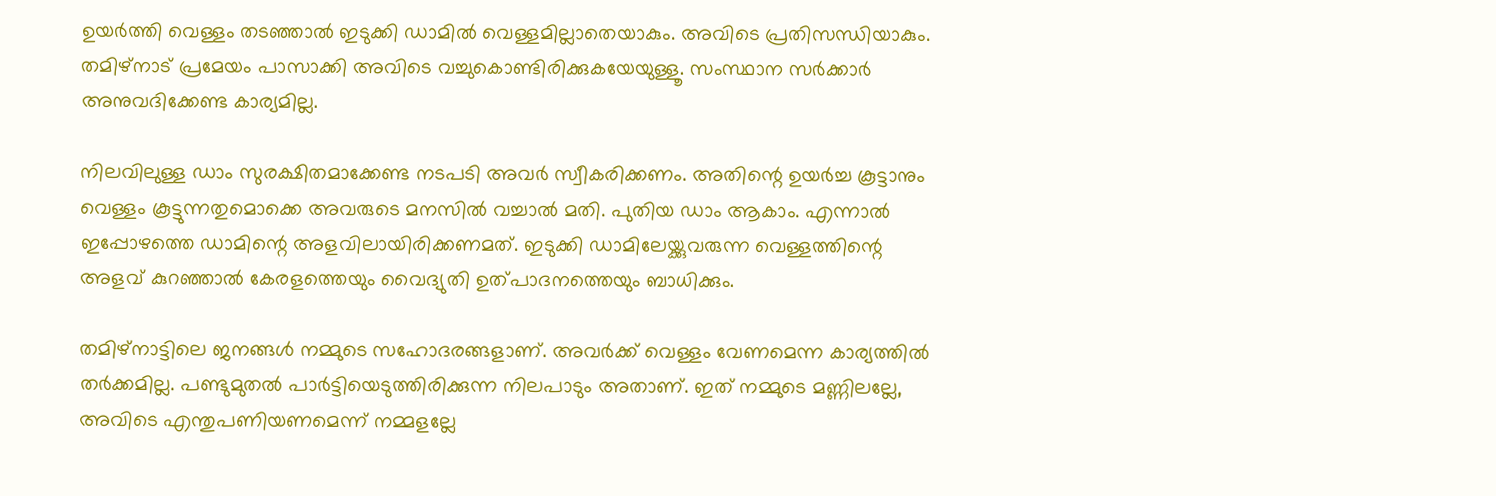ഉയർത്തി വെള്ളം തടഞ്ഞാൽ ഇടുക്കി ഡാമിൽ വെള്ളമില്ലാതെയാകും. അവിടെ പ്രതിസന്ധിയാകും. തമിഴ്‌നാട് പ്രമേയം പാസാക്കി അവിടെ വച്ചുകൊണ്ടിരിക്കുകയേയുള്ളൂ. സംസ്ഥാന സർക്കാർ അനുവദിക്കേണ്ട കാര്യമില്ല.

നിലവിലുള്ള ഡാം സുരക്ഷിതമാക്കേണ്ട നടപടി അവർ സ്വീകരിക്കണം. അതിന്റെ ഉയർച്ച കൂട്ടാനും വെള്ളം കൂട്ടുന്നതുമൊക്കെ അവരുടെ മനസിൽ വച്ചാൽ മതി. പുതിയ ഡാം ആകാം. എന്നാൽ ഇപ്പോഴത്തെ ഡാമിന്റെ അളവിലായിരിക്കണമത്. ഇടുക്കി ഡാമിലേയ്ക്കുവരുന്ന വെള്ളത്തിന്റെ അളവ് കുറഞ്ഞാൽ കേരളത്തെയും വൈദ്യുതി ഉത്പാദനത്തെയും ബാധിക്കും.

തമിഴ്നാട്ടിലെ ജനങ്ങൾ നമ്മുടെ സഹോദരങ്ങളാണ്. അവർക്ക് വെള്ളം വേണമെന്ന കാര്യത്തിൽ തർക്കമില്ല. പണ്ടുമുതൽ പാർട്ടിയെടുത്തിരിക്കുന്ന നിലപാടും അതാണ്. ഇത് നമ്മുടെ മണ്ണിലല്ലേ, അവിടെ എന്തുപണിയണമെന്ന് നമ്മളല്ലേ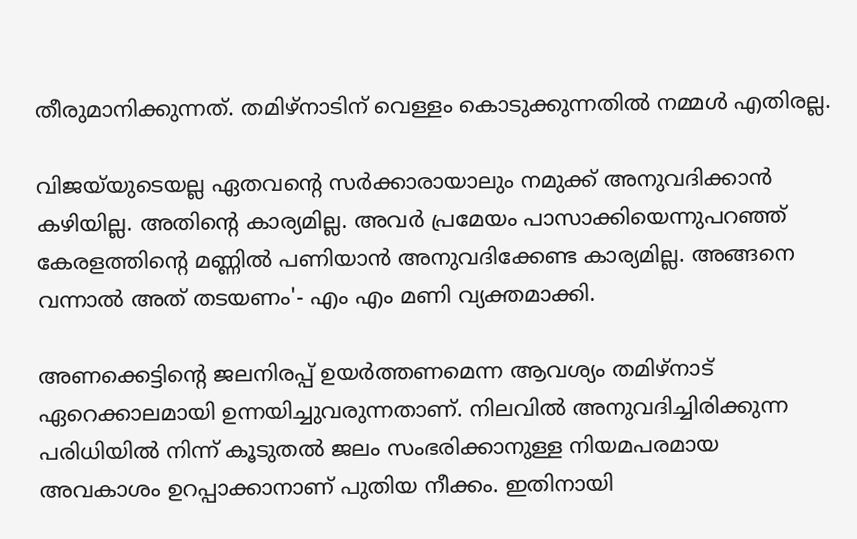തീരുമാനിക്കുന്നത്. തമിഴ്‌നാടിന് വെള്ളം കൊടുക്കുന്നതിൽ നമ്മൾ എതിരല്ല.

വിജയ്‌യുടെയല്ല ഏതവന്റെ സർക്കാരായാലും നമുക്ക് അനുവദിക്കാൻ കഴിയില്ല. അതിന്റെ കാര്യമില്ല. അവർ പ്രമേയം പാസാക്കിയെന്നുപറഞ്ഞ് കേരളത്തിന്റെ മണ്ണിൽ പണിയാൻ അനുവദിക്കേണ്ട കാര്യമില്ല. അങ്ങനെ വന്നാൽ അത് തടയണം'- എം എം മണി വ്യക്തമാക്കി.

അണക്കെട്ടിന്റെ ജലനിരപ്പ് ഉയർത്തണമെന്ന ആവശ്യം തമിഴ്നാട് ഏറെക്കാലമായി ഉന്നയിച്ചുവരുന്നതാണ്. നിലവിൽ അനുവദിച്ചിരിക്കുന്ന പരിധിയിൽ നിന്ന് കൂടുതൽ ജലം സംഭരിക്കാനുള്ള നിയമപരമായ അവകാശം ഉറപ്പാക്കാനാണ് പുതിയ നീക്കം. ഇതിനായി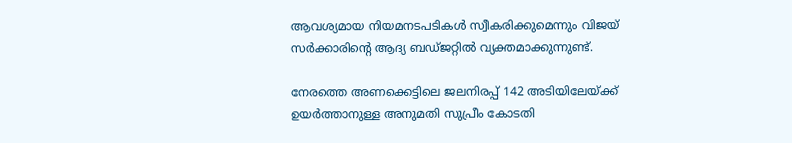ആവശ്യമായ നിയമനടപടികൾ സ്വീകരിക്കുമെന്നും വിജയ് സർക്കാരിന്റെ ആദ്യ ബഡ്ജറ്റിൽ വ്യക്തമാക്കുന്നുണ്ട്.

നേരത്തെ അണക്കെട്ടിലെ ജലനിരപ്പ് 142 അടിയിലേയ്ക്ക് ഉയർത്താനുള്ള അനുമതി സുപ്രീം കോടതി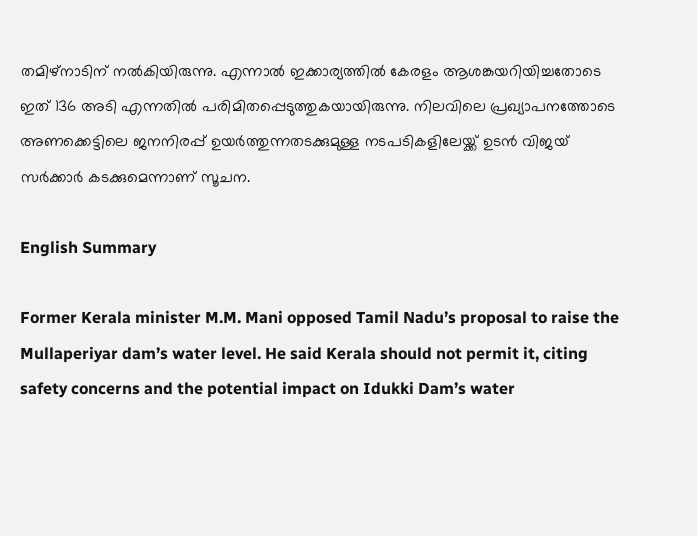തമിഴ്നാടിന് നൽകിയിരുന്നു. എന്നാൽ ഇക്കാര്യത്തിൽ കേരളം ആശങ്കയറിയിച്ചതോടെ ഇത് 136 അടി എന്നതിൽ പരിമിതപ്പെടുത്തുകയായിരുന്നു. നിലവിലെ പ്രഖ്യാപനത്തോടെ അണക്കെട്ടിലെ ജനനിരപ്പ് ഉയർത്തുന്നതടക്കുമുള്ള നടപടികളിലേയ്ക്ക് ഉടൻ വിജയ് സ‌ർക്കാർ കടക്കുമെന്നാണ് സൂചന.

English Summary

Former Kerala minister M.M. Mani opposed Tamil Nadu’s proposal to raise the Mullaperiyar dam’s water level. He said Kerala should not permit it, citing safety concerns and the potential impact on Idukki Dam’s water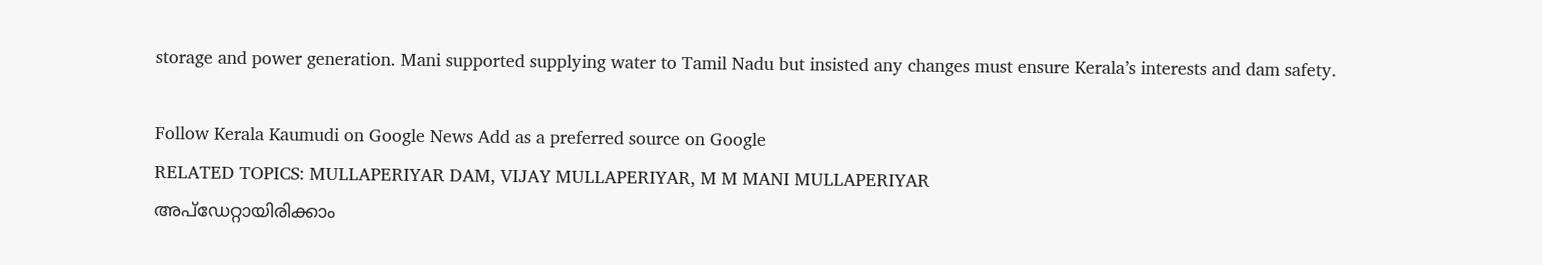storage and power generation. Mani supported supplying water to Tamil Nadu but insisted any changes must ensure Kerala’s interests and dam safety.

Follow Kerala Kaumudi on Google News Add as a preferred source on Google
RELATED TOPICS: MULLAPERIYAR DAM, VIJAY MULLAPERIYAR, M M MANI MULLAPERIYAR
അപ്ഡേറ്റായിരിക്കാം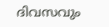ദിവസവും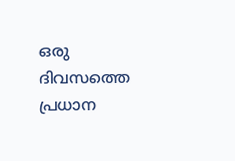ഒരു ദിവസത്തെ പ്രധാന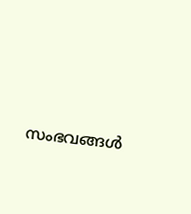സംഭവങ്ങൾ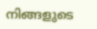നിങ്ങളുടെ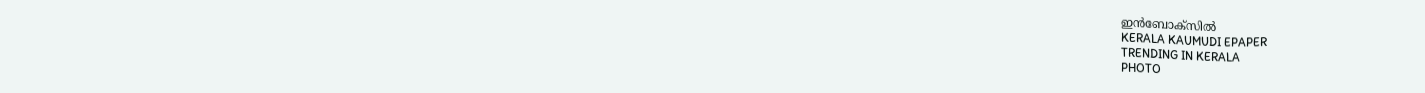ഇൻബോക്സിൽ
KERALA KAUMUDI EPAPER
TRENDING IN KERALA
PHOTO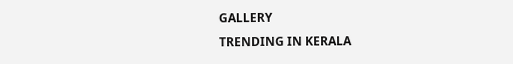GALLERY
TRENDING IN KERALA